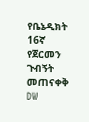የቤኔዲክት 16ኛ የጀርመን ጉብኝት መጠናቀቅ DW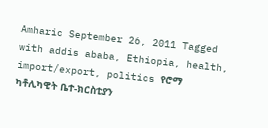Amharic September 26, 2011 Tagged with addis ababa, Ethiopia, health, import/export, politics የሮማ ካቶሊካዊት ቤተ-ክርስቲያን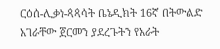ርዕሰ-ሊቃነ-ጳጳሳት ቤኔዲክት 16ኛ በትውልድ አገራቸው ጀርመን ያደረጉትን የአራት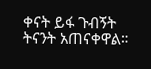ቀናት ይፋ ጉብኝት ትናንት አጠናቀዋል።